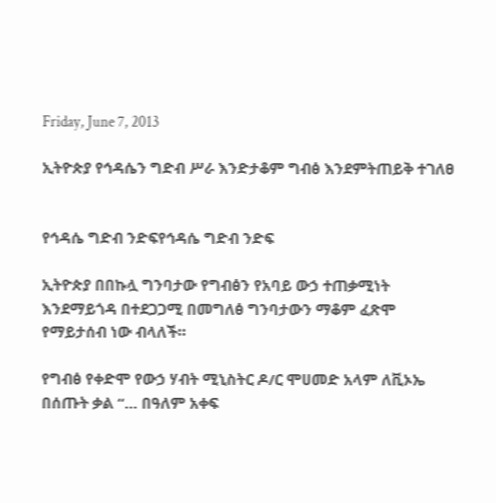Friday, June 7, 2013

ኢትዮጵያ የኅዳሴን ግድብ ሥራ እንድታቆም ግብፅ እንደምትጠይቅ ተገለፀ


የኅዳሴ ግድብ ንድፍየኅዳሴ ግድብ ንድፍ

ኢትዮጵያ በበኩሏ ግንባታው የግብፅን የአባይ ውኃ ተጠቃሚነት እንደማይጎዳ በተደጋጋሚ በመግለፅ ግንባታውን ማቆም ፈጽሞ የማይታሰብ ነው ብላለች።

የግብፅ የቀድሞ የውኃ ሃብት ሚኒስትር ዶ/ር ሞሀመድ አላም ለቪኦኤ በሰጡት ቃል “… በዓለም አቀፍ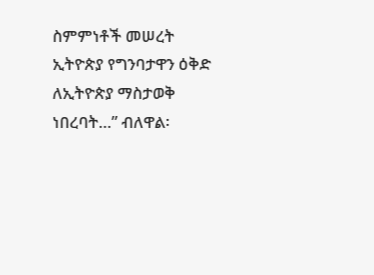ስምምነቶች መሠረት ኢትዮጵያ የግንባታዋን ዕቅድ ለኢትዮጵያ ማስታወቅ ነበረባት…” ብለዋል፡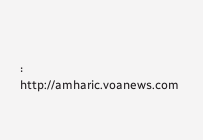፡
http://amharic.voanews.com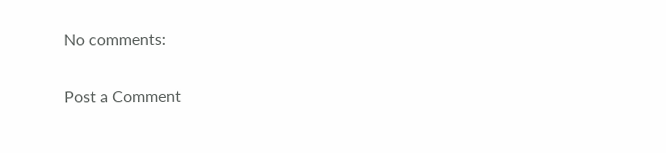No comments:

Post a Comment